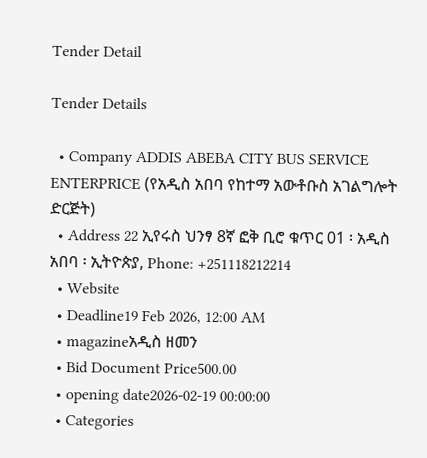Tender Detail

Tender Details

  • Company ADDIS ABEBA CITY BUS SERVICE ENTERPRICE (የአዲስ አበባ የከተማ አውቶቡስ አገልግሎት ድርጅት)
  • Address 22 ኢየሩስ ህንፃ 8ኛ ፎቅ ቢሮ ቁጥር 01 ፡ አዲስ አበባ ፡ ኢትዮጵያ, Phone: +251118212214
  • Website
  • Deadline19 Feb 2026, 12:00 AM
  • magazineአዲስ ዘመን
  • Bid Document Price500.00
  • opening date2026-02-19 00:00:00
  • Categories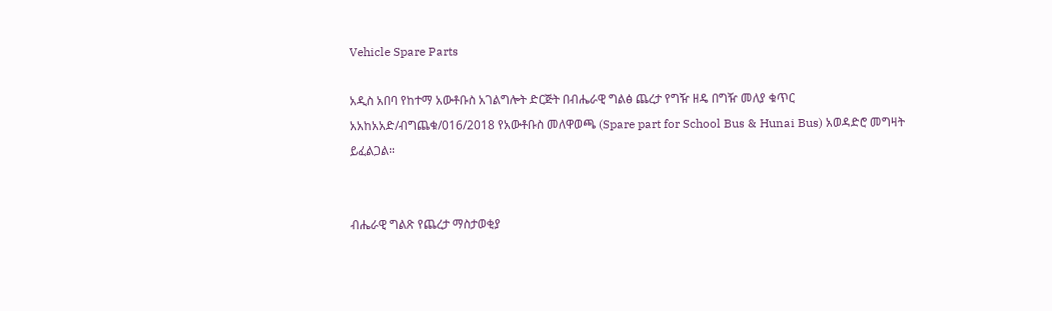Vehicle Spare Parts

አዲስ አበባ የከተማ አውቶቡስ አገልግሎት ድርጅት በብሔራዊ ግልፅ ጨረታ የግዥ ዘዴ በግዥ መለያ ቁጥር አአከአአድ/ብግጨቁ/016/2018 የአውቶቡስ መለዋወጫ (Spare part for School Bus & Hunai Bus) አወዳድሮ መግዛት ይፈልጋል።


ብሔራዊ ግልጽ የጨረታ ማስታወቂያ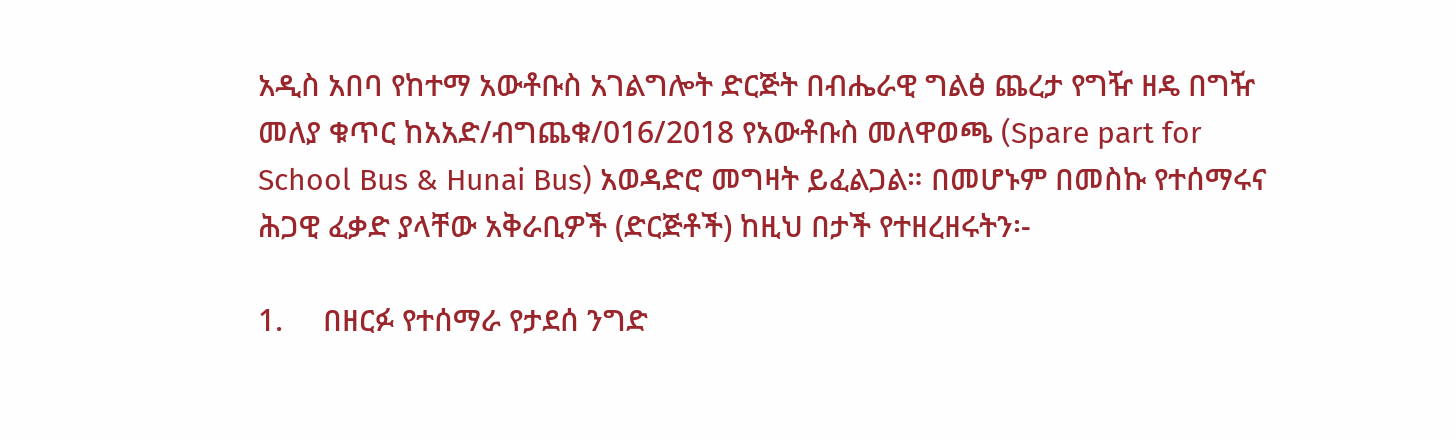አዲስ አበባ የከተማ አውቶቡስ አገልግሎት ድርጅት በብሔራዊ ግልፅ ጨረታ የግዥ ዘዴ በግዥ መለያ ቁጥር ከአአድ/ብግጨቁ/016/2018 የአውቶቡስ መለዋወጫ (Spare part for School Bus & Hunai Bus) አወዳድሮ መግዛት ይፈልጋል። በመሆኑም በመስኩ የተሰማሩና ሕጋዊ ፈቃድ ያላቸው አቅራቢዎች (ድርጅቶች) ከዚህ በታች የተዘረዘሩትን፡-

1.     በዘርፉ የተሰማራ የታደሰ ንግድ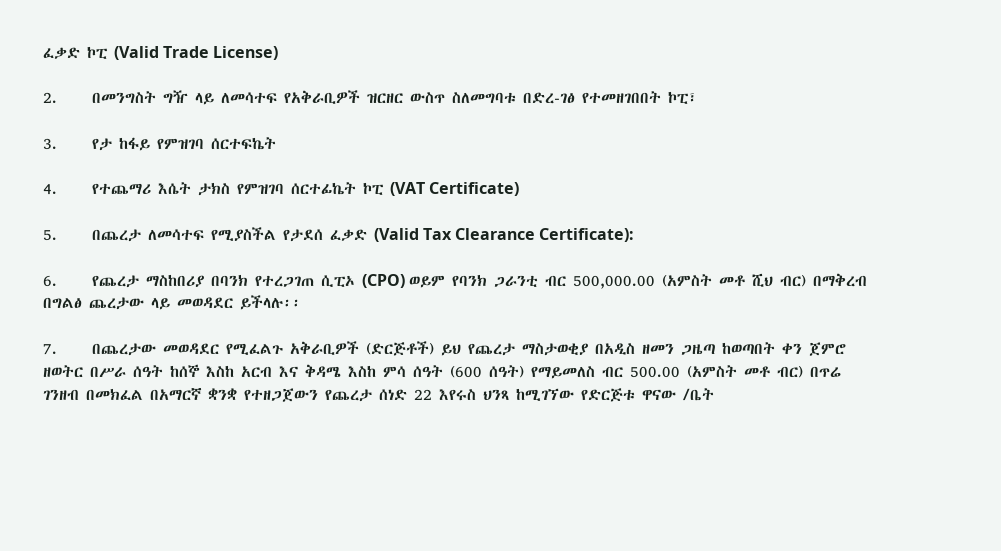ፈቃድ ኮፒ (Valid Trade License)

2.     በመንግስት ግዥ ላይ ለመሳተፍ የአቅራቢዎች ዝርዘር ውስጥ ስለመግባቱ በድረ-ገፅ የተመዘገበበት ኮፒ፣

3.     የታ ከፋይ የምዝገባ ሰርተፍኬት

4.     የተጨማሪ እሴት ታክስ የምዝገባ ሰርተፊኬት ኮፒ (VAT Certificate)

5.     በጨረታ ለመሳተፍ የሚያስችል የታደሰ ፈቃድ (Valid Tax Clearance Certificate):

6.     የጨረታ ማስከበሪያ በባንክ የተረጋገጠ ሲፒኦ (CPO) ወይም የባንክ ጋራንቲ ብር 500,000.00 (አምስት መቶ ሺህ ብር) በማቅረብ በግልፅ ጨረታው ላይ መወዳደር ይችላሉ፡፡

7.     በጨረታው መወዳደር የሚፈልጉ አቅራቢዎች (ድርጅቶች) ይህ የጨረታ ማስታወቂያ በአዲስ ዘመን ጋዜጣ ከወጣበት ቀን ጀምሮ ዘወትር በሥራ ሰዓት ከሰኞ እስከ አርብ እና ቅዳሜ እስከ ምሳ ሰዓት (600 ሰዓት) የማይመለስ ብር 500.00 (አምስት መቶ ብር) በጥሬ ገንዘብ በመክፈል በአማርኛ ቋንቋ የተዘጋጀውን የጨረታ ሰነድ 22 እየሩስ ህንጻ ከሚገኘው የድርጅቱ ዋናው /ቤት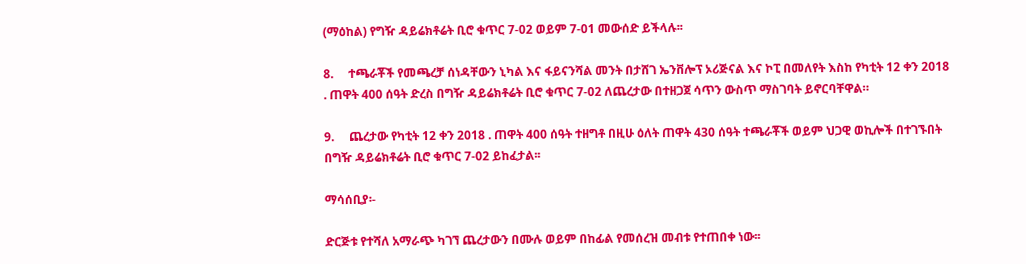(ማዕከል) የግዥ ዳይሬክቶሬት ቢሮ ቁጥር 7-02 ወይም 7-01 መውሰድ ይችላሉ፡፡

8.     ተጫራቾች የመጫረቻ ሰነዳቸውን ኒካል እና ፋይናንሻል መንት በታሸገ ኤንቨሎፕ ኦሪጅናል እና ኮፒ በመለየት እስከ የካቲት 12 ቀን 2018 . ጠዋት 400 ሰዓት ድረስ በግዥ ዳይሬክቶሬት ቢሮ ቁጥር 7-02 ለጨረታው በተዘጋጀ ሳጥን ውስጥ ማስገባት ይኖርባቸዋል።

9.     ጨረታው የካቲት 12 ቀን 2018 . ጠዋት 400 ሰዓት ተዘግቶ በዚሁ ዕለት ጠዋት 430 ሰዓት ተጫራቾች ወይም ህጋዊ ወኪሎች በተገኙበት በግዥ ዳይሬክቶሬት ቢሮ ቁጥር 7-02 ይከፈታል፡፡

ማሳሰቢያ፡-

ድርጅቱ የተሻለ አማራጭ ካገኘ ጨረታውን በሙሉ ወይም በከፊል የመሰረዝ መብቱ የተጠበቀ ነው፡፡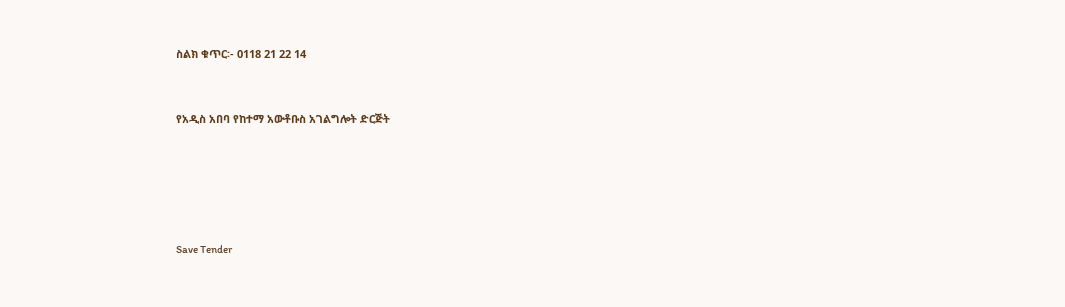ስልክ ቁጥር፡- 0118 21 22 14



የአዲስ አበባ የከተማ አውቶቡስ አገልግሎት ድርጅት







Save Tender